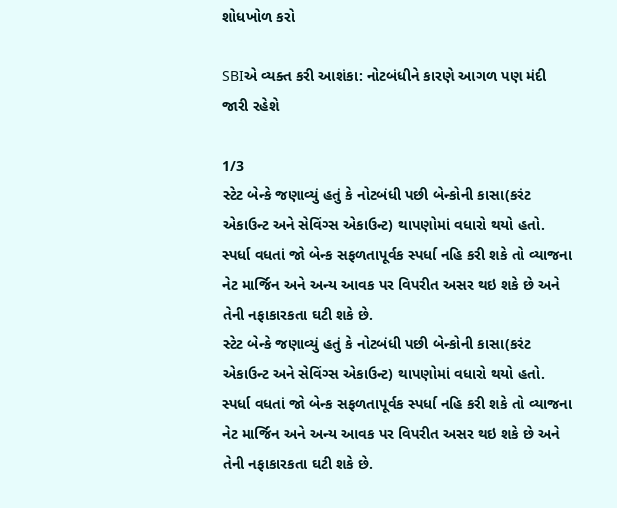શોધખોળ કરો

SBIએ વ્યક્ત કરી આશંકા: નોટબંધીને કારણે આગળ પણ મંદી જારી રહેશે

1/3
સ્ટેટ બેન્કે જણાવ્યું હતું કે નોટબંધી પછી બેન્કોની કાસા(કરંટ એકાઉન્ટ અને સેવિંગ્સ એકાઉન્ટ) થાપણોમાં વધારો થયો હતો. સ્પર્ધા વધતાં જો બેન્ક સફળતાપૂર્વક સ્પર્ધા નહિ કરી શકે તો વ્યાજના નેટ માર્જિન અને અન્ય આવક પર વિપરીત અસર થઇ શકે છે અને તેની નફાકારકતા ઘટી શકે છે.
સ્ટેટ બેન્કે જણાવ્યું હતું કે નોટબંધી પછી બેન્કોની કાસા(કરંટ એકાઉન્ટ અને સેવિંગ્સ એકાઉન્ટ) થાપણોમાં વધારો થયો હતો. સ્પર્ધા વધતાં જો બેન્ક સફળતાપૂર્વક સ્પર્ધા નહિ કરી શકે તો વ્યાજના નેટ માર્જિન અને અન્ય આવક પર વિપરીત અસર થઇ શકે છે અને તેની નફાકારકતા ઘટી શકે છે.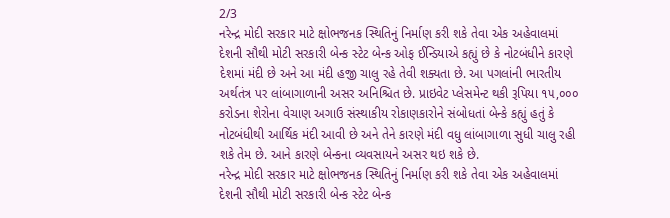2/3
નરેન્દ્ર મોદી સરકાર માટે ક્ષોભજનક સ્થિતિનું નિર્માણ કરી શકે તેવા એક અહેવાલમાં દેશની સૌથી મોટી સરકારી બેન્ક સ્ટેટ બેન્ક ઓફ ઈન્ડિયાએ કહ્યું છે કે નોટબંધીને કારણે દેશમાં મંદી છે અને આ મંદી હજી ચાલુ રહે તેવી શક્યતા છે. આ પગલાંની ભારતીય અર્થતંત્ર પર લાંબાગાળાની અસર અનિશ્ચિત છે. પ્રાઇવેટ પ્લેસમેન્ટ થકી રૂપિયા ૧૫,૦૦૦ કરોડના શેરોના વેચાણ અગાઉ સંસ્થાકીય રોકાણકારોને સંબોધતાં બેન્કે કહ્યું હતું કે નોટબંધીથી આર્થિક મંદી આવી છે અને તેને કારણે મંદી વધુ લાંબાગાળા સુધી ચાલુ રહી શકે તેમ છે. આને કારણે બેન્કના વ્યવસાયને અસર થઇ શકે છે.
નરેન્દ્ર મોદી સરકાર માટે ક્ષોભજનક સ્થિતિનું નિર્માણ કરી શકે તેવા એક અહેવાલમાં દેશની સૌથી મોટી સરકારી બેન્ક સ્ટેટ બેન્ક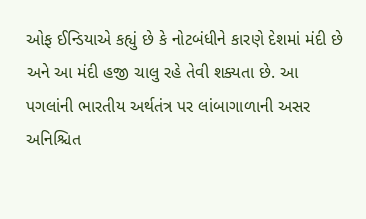ઓફ ઈન્ડિયાએ કહ્યું છે કે નોટબંધીને કારણે દેશમાં મંદી છે અને આ મંદી હજી ચાલુ રહે તેવી શક્યતા છે. આ પગલાંની ભારતીય અર્થતંત્ર પર લાંબાગાળાની અસર અનિશ્ચિત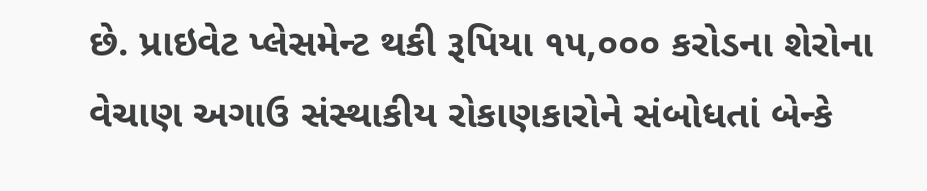છે. પ્રાઇવેટ પ્લેસમેન્ટ થકી રૂપિયા ૧૫,૦૦૦ કરોડના શેરોના વેચાણ અગાઉ સંસ્થાકીય રોકાણકારોને સંબોધતાં બેન્કે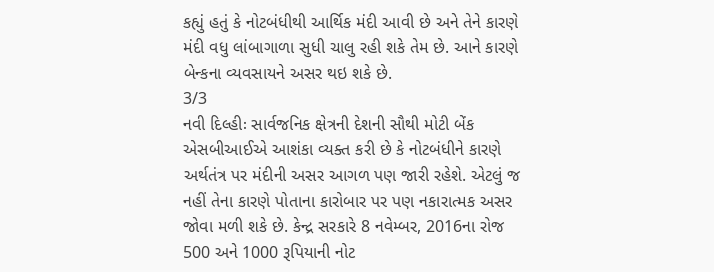કહ્યું હતું કે નોટબંધીથી આર્થિક મંદી આવી છે અને તેને કારણે મંદી વધુ લાંબાગાળા સુધી ચાલુ રહી શકે તેમ છે. આને કારણે બેન્કના વ્યવસાયને અસર થઇ શકે છે.
3/3
નવી દિલ્હીઃ સાર્વજનિક ક્ષેત્રની દેશની સૌથી મોટી બેંક એસબીઆઈએ આશંકા વ્યક્ત કરી છે કે નોટબંધીને કારણે અર્થતંત્ર પર મંદીની અસર આગળ પણ જારી રહેશે. એટલું જ નહીં તેના કારણે પોતાના કારોબાર પર પણ નકારાત્મક અસર જોવા મળી શકે છે. કેન્દ્ર સરકારે 8 નવેમ્બર, 2016ના રોજ 500 અને 1000 રૂપિયાની નોટ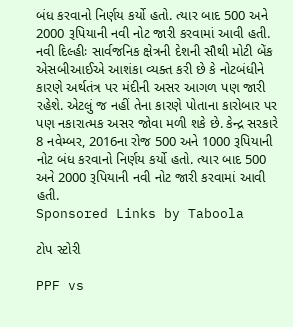બંધ કરવાનો નિર્ણય કર્યો હતો. ત્યાર બાદ 500 અને 2000 રૂપિયાની નવી નોટ જારી કરવામાં આવી હતી.
નવી દિલ્હીઃ સાર્વજનિક ક્ષેત્રની દેશની સૌથી મોટી બેંક એસબીઆઈએ આશંકા વ્યક્ત કરી છે કે નોટબંધીને કારણે અર્થતંત્ર પર મંદીની અસર આગળ પણ જારી રહેશે. એટલું જ નહીં તેના કારણે પોતાના કારોબાર પર પણ નકારાત્મક અસર જોવા મળી શકે છે. કેન્દ્ર સરકારે 8 નવેમ્બર, 2016ના રોજ 500 અને 1000 રૂપિયાની નોટ બંધ કરવાનો નિર્ણય કર્યો હતો. ત્યાર બાદ 500 અને 2000 રૂપિયાની નવી નોટ જારી કરવામાં આવી હતી.
Sponsored Links by Taboola

ટોપ સ્ટોરી

PPF vs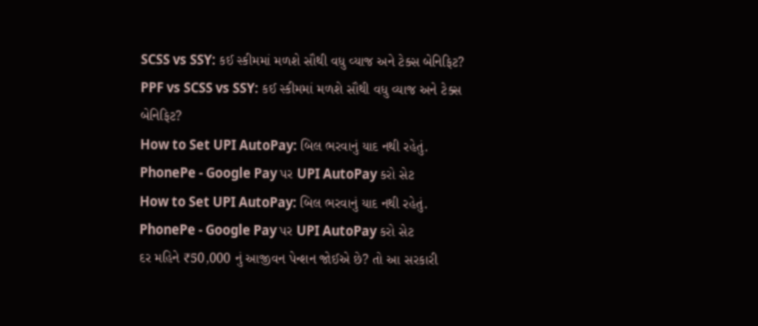SCSS vs SSY: કઈ સ્કીમમાં મળશે સૌથી વધુ વ્યાજ અને ટેક્સ બેનિફિટ?
PPF vs SCSS vs SSY: કઈ સ્કીમમાં મળશે સૌથી વધુ વ્યાજ અને ટેક્સ બેનિફિટ?
How to Set UPI AutoPay: બિલ ભરવાનું યાદ નથી રહેતું. PhonePe - Google Pay પર UPI AutoPay કરો સેટ
How to Set UPI AutoPay: બિલ ભરવાનું યાદ નથી રહેતું. PhonePe - Google Pay પર UPI AutoPay કરો સેટ
દર મહિને ₹50,000 નું આજીવન પેન્શન જોઈએ છે? તો આ સરકારી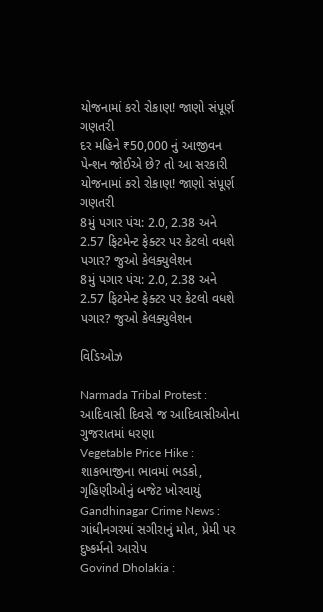યોજનામાં કરો રોકાણ! જાણો સંપૂર્ણ ગણતરી
દર મહિને ₹50,000 નું આજીવન પેન્શન જોઈએ છે? તો આ સરકારી યોજનામાં કરો રોકાણ! જાણો સંપૂર્ણ ગણતરી
8મું પગાર પંચ: 2.0, 2.38 અને 2.57 ફિટમેન્ટ ફેક્ટર પર કેટલો વધશે પગાર? જુઓ કેલક્યુલેશન
8મું પગાર પંચ: 2.0, 2.38 અને 2.57 ફિટમેન્ટ ફેક્ટર પર કેટલો વધશે પગાર? જુઓ કેલક્યુલેશન

વિડિઓઝ

Narmada Tribal Protest : આદિવાસી દિવસે જ આદિવાસીઓના ગુજરાતમાં ધરણા
Vegetable Price Hike : શાકભાજીના ભાવમાં ભડકો, ગૃહિણીઓનું બજેટ ખોરવાયું
Gandhinagar Crime News : ગાંધીનગરમાં સગીરાનું મોત, પ્રેમી પર દુષ્કર્મનો આરોપ
Govind Dholakia :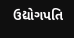ઉદ્યોગપતિ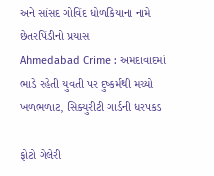અને સાંસદ ગોવિંદ ધોળકિયાના નામે છેતરપિંડીનો પ્રયાસ
Ahmedabad Crime : અમદાવાદમાં ભાડે રહેતી યુવતી પર દુષ્કર્મથી મચ્યો ખળભળાટ, સિક્યુરીટી ગાર્ડની ધરપકડ

ફોટો ગેલેરી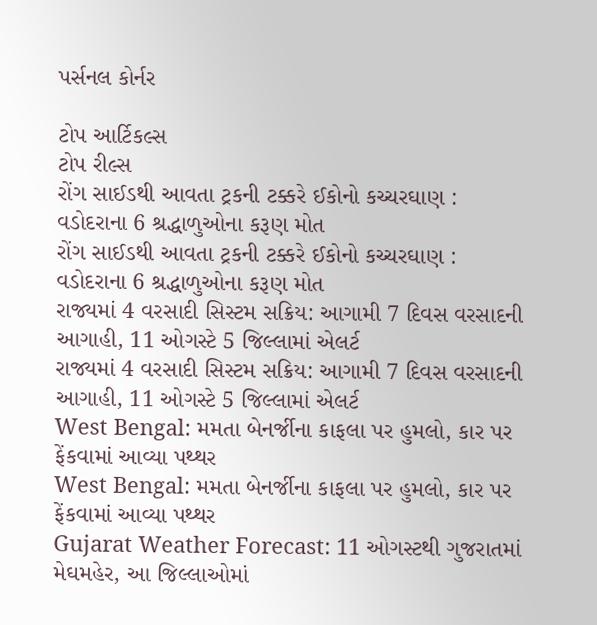પર્સનલ કોર્નર

ટોપ આર્ટિકલ્સ
ટોપ રીલ્સ
રોંગ સાઈડથી આવતા ટ્રકની ટક્કરે ઈકોનો કચ્ચરઘાણ : વડોદરાના 6 શ્રદ્ધાળુઓના કરૂણ મોત
રોંગ સાઈડથી આવતા ટ્રકની ટક્કરે ઈકોનો કચ્ચરઘાણ : વડોદરાના 6 શ્રદ્ધાળુઓના કરૂણ મોત
રાજ્યમાં 4 વરસાદી સિસ્ટમ સક્રિય: આગામી 7 દિવસ વરસાદની આગાહી, 11 ઓગસ્ટે 5 જિલ્લામાં એલર્ટ
રાજ્યમાં 4 વરસાદી સિસ્ટમ સક્રિય: આગામી 7 દિવસ વરસાદની આગાહી, 11 ઓગસ્ટે 5 જિલ્લામાં એલર્ટ
West Bengal: મમતા બેનર્જીના કાફલા પર હુમલો, કાર પર ફેંકવામાં આવ્યા પથ્થર
West Bengal: મમતા બેનર્જીના કાફલા પર હુમલો, કાર પર ફેંકવામાં આવ્યા પથ્થર
Gujarat Weather Forecast: 11 ઓગસ્ટથી ગુજરાતમાં મેઘમહેર, આ જિલ્લાઓમાં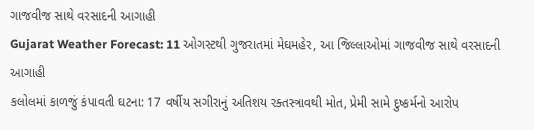ગાજવીજ સાથે વરસાદની આગાહી
Gujarat Weather Forecast: 11 ઓગસ્ટથી ગુજરાતમાં મેઘમહેર, આ જિલ્લાઓમાં ગાજવીજ સાથે વરસાદની આગાહી
કલોલમાં કાળજું કંપાવતી ઘટના: 17 વર્ષીય સગીરાનું અતિશય રક્તસ્ત્રાવથી મોત, પ્રેમી સામે દુષ્કર્મનો આરોપ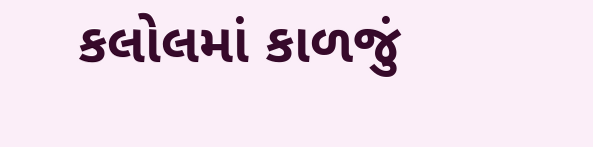કલોલમાં કાળજું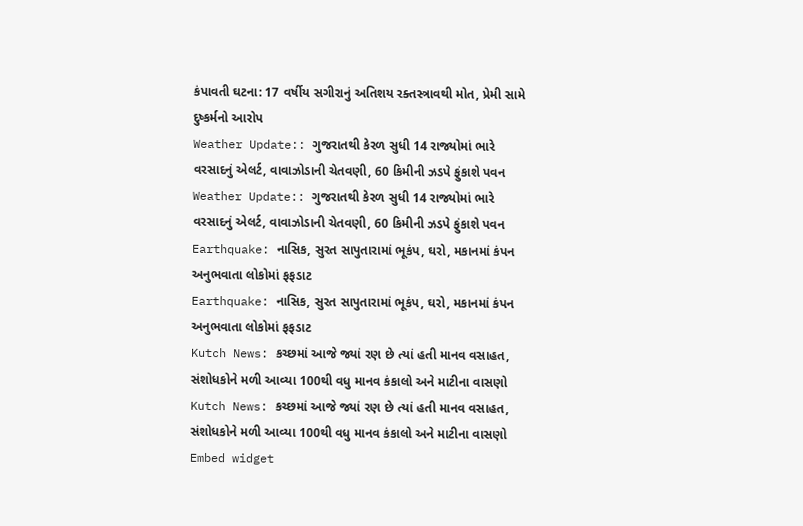કંપાવતી ઘટના: 17 વર્ષીય સગીરાનું અતિશય રક્તસ્ત્રાવથી મોત, પ્રેમી સામે દુષ્કર્મનો આરોપ
Weather Update:: ગુજરાતથી કેરળ સુધી 14 રાજ્યોમાં ભારે વરસાદનું એલર્ટ, વાવાઝોડાની ચેતવણી, 60 કિમીની ઝડપે ફુંકાશે પવન
Weather Update:: ગુજરાતથી કેરળ સુધી 14 રાજ્યોમાં ભારે વરસાદનું એલર્ટ, વાવાઝોડાની ચેતવણી, 60 કિમીની ઝડપે ફુંકાશે પવન
Earthquake: નાસિક, સુરત સાપુતારામાં ભૂકંપ, ઘરો, મકાનમાં કંપન અનુભવાતા લોકોમાં ફફડાટ
Earthquake: નાસિક, સુરત સાપુતારામાં ભૂકંપ, ઘરો, મકાનમાં કંપન અનુભવાતા લોકોમાં ફફડાટ
Kutch News: કચ્છમાં આજે જ્યાં રણ છે ત્યાં હતી માનવ વસાહત, સંશોધકોને મળી આવ્યા 100થી વધુ માનવ કંકાલો અને માટીના વાસણો
Kutch News: કચ્છમાં આજે જ્યાં રણ છે ત્યાં હતી માનવ વસાહત, સંશોધકોને મળી આવ્યા 100થી વધુ માનવ કંકાલો અને માટીના વાસણો
Embed widget